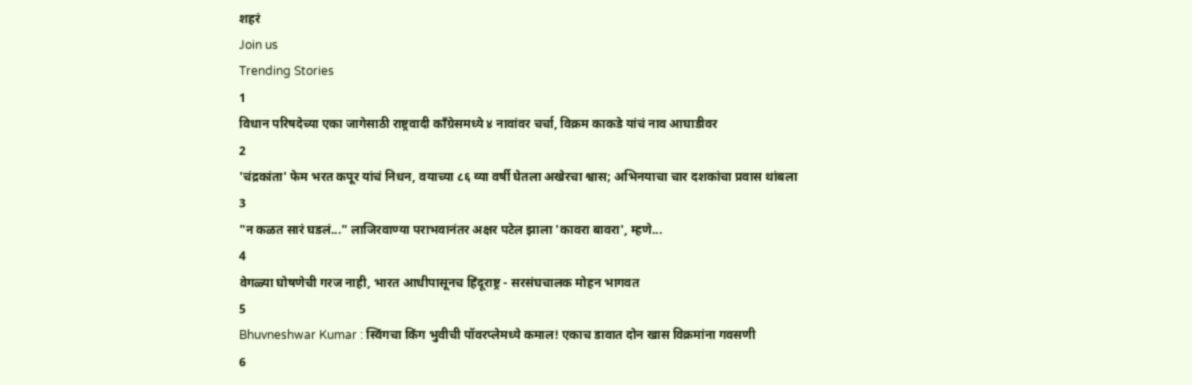शहरं
Join us
Trending Stories
1
विधान परिषदेच्या एका जागेसाठी राष्ट्रवादी काँग्रेसमध्ये ४ नावांवर चर्चा, विक्रम काकडे यांचं नाव आघाडीवर
2
'चंद्रकांता' फेम भरत कपूर यांचं निधन, वयाच्या ८६ व्या वर्षी घेतला अखेरचा श्वास; अभिनयाचा चार दशकांचा प्रवास थांबला
3
"न कळत सारं घडलं..." लाजिरवाण्या पराभवानंतर अक्षर पटेल झाला 'कावरा बावरा', म्हणे...
4
वेगळ्या घोषणेची गरज नाही, भारत आधीपासूनच हिंदूराष्ट्र - सरसंघचालक मोहन भागवत
5
Bhuvneshwar Kumar : स्विंगचा किंग भुवीची पॉवरप्लेमध्ये कमाल! एकाच डावात दोन खास विक्रमांना गवसणी
6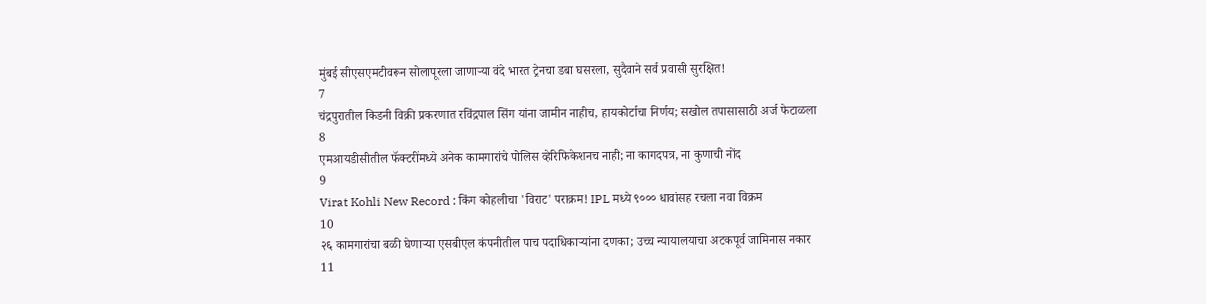मुंबई सीएसएमटीवरून सोलापूरला जाणाऱ्या वंदे भारत ट्रेनचा डबा घसरला, सुदैवाने सर्व प्रवासी सुरक्षित!
7
चंद्रपुरातील किडनी विक्री प्रकरणात रविंद्रपाल सिंग यांना जामीन नाहीच, हायकोर्टाचा निर्णय; सखोल तपासासाठी अर्ज फेटाळला
8
एमआयडीसीतील फॅक्टरींमध्ये अनेक कामगारांचे पोलिस व्हेरिफिकेशनच नाही; ना कागदपत्र, ना कुणाची नोंद
9
Virat Kohli New Record : किंग कोहलीचा 'विराट' पराक्रम! IPL मध्ये ९००० धावांसह रचला नवा विक्रम
10
२६ कामगारांचा बळी घेणाऱ्या एसबीएल कंपनीतील पाच पदाधिकाऱ्यांना दणका; उच्च न्यायालयाचा अटकपूर्व जामिनास नकार
11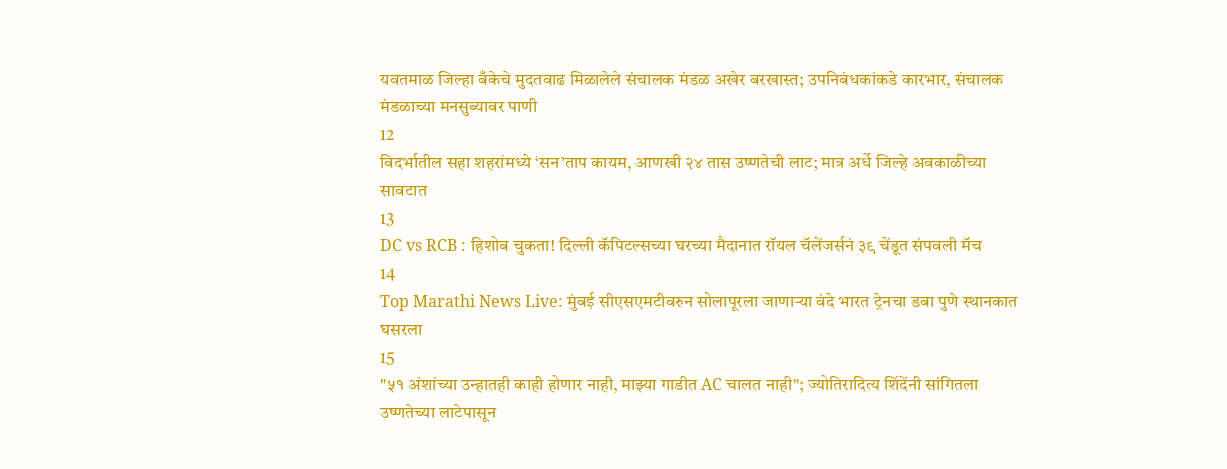यवतमाळ जिल्हा बँकेचे मुदतवाढ मिळालेले संचालक मंडळ अखेर बरखास्त; उपनिबंधकांकडे कारभार, संचालक मंडळाच्या मनसुब्यावर पाणी
12
विदर्भातील सहा शहरांमध्ये ‘सन’ताप कायम, आणखी २४ तास उष्णतेची लाट; मात्र अर्धे जिल्हे अवकाळीच्या सावटात
13
DC vs RCB : हिशोब चुकता! दिल्ली कॅपिटल्सच्या घरच्या मैदानात रॉयल चॅलेंजर्सनं ३९ चेंडूत संपवली मॅच
14
Top Marathi News Live: मुंबई सीएसएमटीवरुन सोलापूरला जाणाऱ्या वंदे भारत ट्रेनचा डबा पुणे स्थानकात घसरला
15
"५१ अंशांच्या उन्हातही काही होणार नाही, माझ्या गाडीत AC चालत नाही"; ज्योतिरादित्य शिंदेंनी सांगितला उष्णतेच्या लाटेपासून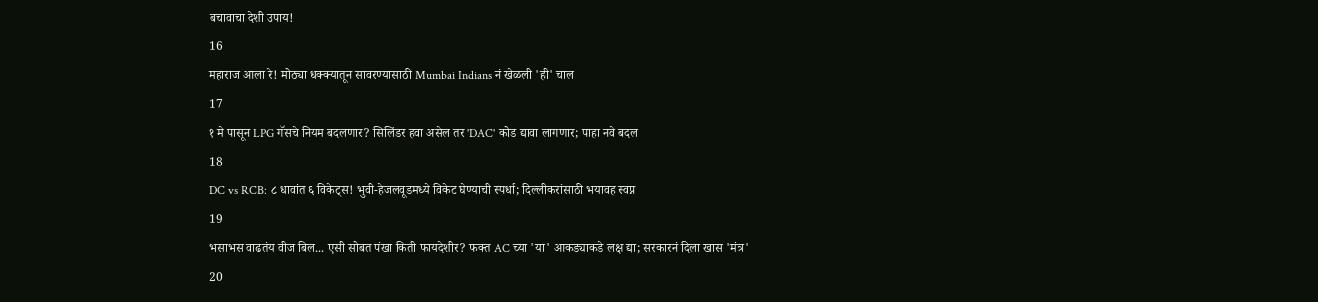बचावाचा देशी उपाय!
16
महाराज आला रे! मोठ्या धक्क्यातून सावरण्यासाठी Mumbai Indians नं खेळली 'ही' चाल
17
१ मे पासून LPG गॅसचे नियम बदलणार? सिलिंडर हवा असेल तर 'DAC' कोड द्यावा लागणार; पाहा नवे बदल
18
DC vs RCB: ८ धावांत ६ विकेट्स! भुवी-हेजलवूडमध्ये विकेट घेण्याची स्पर्धा; दिल्लीकरांसाठी भयावह स्वप्न
19
भसाभस वाढतंय वीज बिल... एसी सोबत पंखा किती फायदेशीर? फक्त AC च्या 'या' आकड्याकडे लक्ष द्या; सरकारनं दिला खास 'मंत्र'
20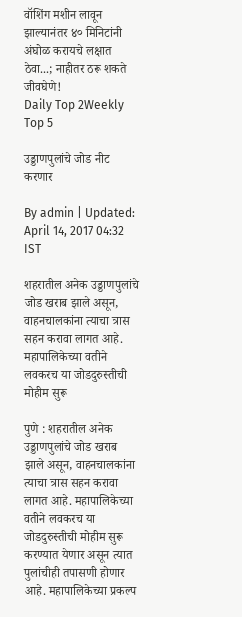वॉशिंग मशीन लावून झाल्यानंतर ४० मिनिटांनी अंघोळ करायचे लक्षात ठेवा...; नाहीतर ठरू शकते जीवघेणे!
Daily Top 2Weekly Top 5

उड्डाणपुलांचे जोड नीट करणार

By admin | Updated: April 14, 2017 04:32 IST

शहरातील अनेक उड्डाणपुलांचे जोड खराब झाले असून, वाहनचालकांना त्याचा त्रास सहन करावा लागत आहे. महापालिकेच्या वतीने लवकरच या जोडदुरुस्तीची मोहीम सुरू

पुणे : शहरातील अनेक उड्डाणपुलांचे जोड खराब झाले असून, वाहनचालकांना त्याचा त्रास सहन करावा लागत आहे. महापालिकेच्या वतीने लवकरच या जोडदुरुस्तीची मोहीम सुरू करण्यात येणार असून त्यात पुलांचीही तपासणी होणार आहे. महापालिकेच्या प्रकल्प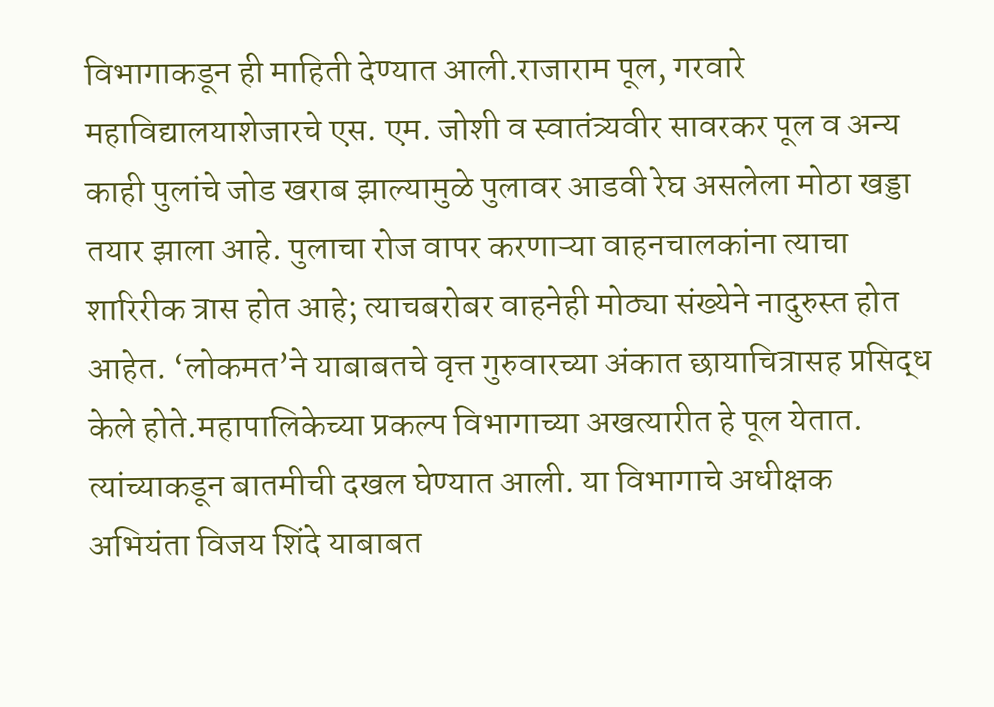विभागाकडून ही माहिती देण्यात आली.राजाराम पूल, गरवारे महाविद्यालयाशेजारचे एस. एम. जोशी व स्वातंत्र्यवीर सावरकर पूल व अन्य काही पुलांचे जोड खराब झाल्यामुळे पुलावर आडवी रेघ असलेला मोठा खड्डा तयार झाला आहे. पुलाचा रोज वापर करणाऱ्या वाहनचालकांना त्याचा शारिरीक त्रास होत आहे; त्याचबरोबर वाहनेही मोठ्या संख्येने नादुरुस्त होत आहेत. ‘लोकमत’ने याबाबतचे वृत्त गुरुवारच्या अंकात छायाचित्रासह प्रसिद्ध केले होते.महापालिकेच्या प्रकल्प विभागाच्या अखत्यारीत हे पूल येतात. त्यांच्याकडून बातमीची दखल घेण्यात आली. या विभागाचे अधीक्षक अभियंता विजय शिंदे याबाबत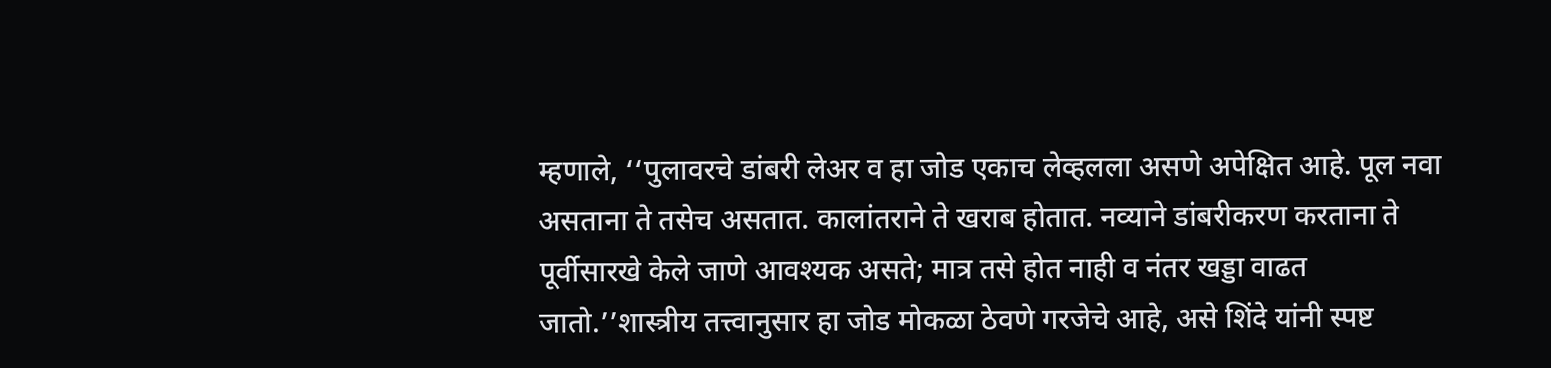म्हणाले, ‘‘पुलावरचे डांबरी लेअर व हा जोड एकाच लेव्हलला असणे अपेक्षित आहे. पूल नवा असताना ते तसेच असतात. कालांतराने ते खराब होतात. नव्याने डांबरीकरण करताना ते पूर्वीसारखे केले जाणे आवश्यक असते; मात्र तसे होत नाही व नंतर खड्डा वाढत जातो.’’शास्त्रीय तत्त्वानुसार हा जोड मोकळा ठेवणे गरजेचे आहे, असे शिंदे यांनी स्पष्ट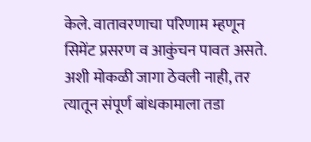केले. वातावरणाचा परिणाम म्हणून सिमेंट प्रसरण व आकुंचन पावत असते. अशी मोकळी जागा ठेवली नाही, तर त्यातून संपूर्ण बांधकामाला तडा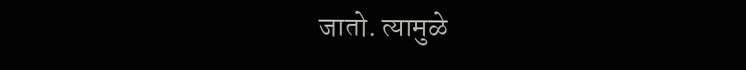जातो. त्यामुळे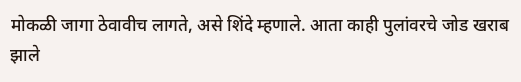मोकळी जागा ठेवावीच लागते, असे शिंदे म्हणाले. आता काही पुलांवरचे जोड खराब झाले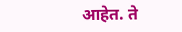आहेत. ते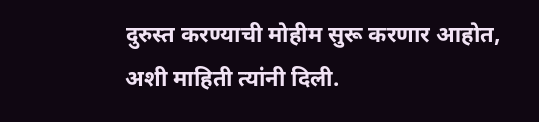दुरुस्त करण्याची मोहीम सुरू करणार आहोत, अशी माहिती त्यांनी दिली.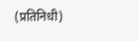(प्रतिनिधी)